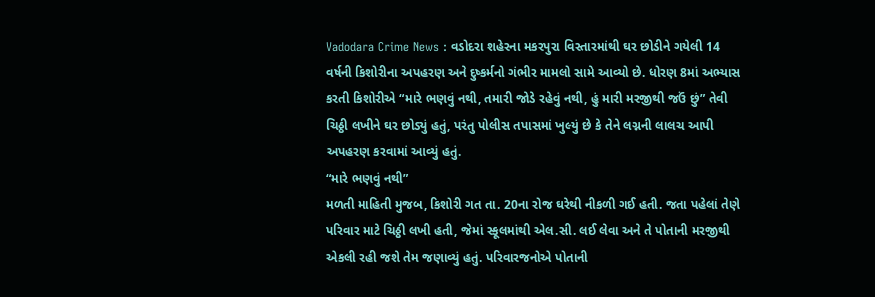Vadodara Crime News : વડોદરા શહેરના મકરપુરા વિસ્તારમાંથી ઘર છોડીને ગયેલી 14 વર્ષની કિશોરીના અપહરણ અને દુષ્કર્મનો ગંભીર મામલો સામે આવ્યો છે. ધોરણ 8માં અભ્યાસ કરતી કિશોરીએ “મારે ભણવું નથી, તમારી જોડે રહેવું નથી, હું મારી મરજીથી જઉં છું” તેવી ચિઠ્ઠી લખીને ઘર છોડ્યું હતું, પરંતુ પોલીસ તપાસમાં ખુલ્યું છે કે તેને લગ્નની લાલચ આપી અપહરણ કરવામાં આવ્યું હતું.
“મારે ભણવું નથી”
મળતી માહિતી મુજબ, કિશોરી ગત તા. 20ના રોજ ઘરેથી નીકળી ગઈ હતી. જતા પહેલાં તેણે પરિવાર માટે ચિઠ્ઠી લખી હતી, જેમાં સ્કૂલમાંથી એલ.સી. લઈ લેવા અને તે પોતાની મરજીથી એકલી રહી જશે તેમ જણાવ્યું હતું. પરિવારજનોએ પોતાની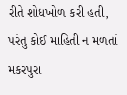રીતે શોધખોળ કરી હતી, પરંતુ કોઈ માહિતી ન મળતાં મકરપુરા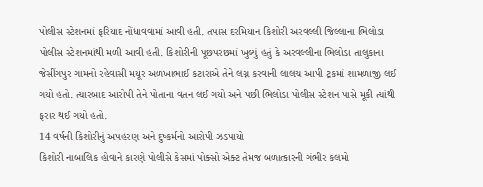પોલીસ સ્ટેશનમાં ફરિયાદ નોંધાવવામાં આવી હતી. તપાસ દરમિયાન કિશોરી અરવલ્લી જિલ્લાના ભિલોડા પોલીસ સ્ટેશનમાંથી મળી આવી હતી. કિશોરીની પૂછપરછમાં ખુલ્યું હતું કે અરવલ્લીના ભિલોડા તાલુકાના જેસીંગપુર ગામનો રહેવાસી મયૂર અળખાભાઈ કટારાએ તેને લગ્ન કરવાની લાલચ આપી ટ્રકમાં શામળાજી લઈ ગયો હતો. ત્યારબાદ આરોપી તેને પોતાના વતન લઈ ગયો અને પછી ભિલોડા પોલીસ સ્ટેશન પાસે મૂકી ત્યાંથી ફરાર થઈ ગયો હતો.
14 વર્ષની કિશોરીનું અપહરણ અને દુષ્કર્મનો આરોપી ઝડપાયો
કિશોરી નાબાલિક હોવાને કારણે પોલીસે કેસમાં પોક્સો એક્ટ તેમજ બળાત્કારની ગંભીર કલમો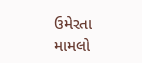ઉમેરતા મામલો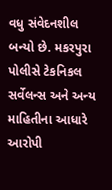વધુ સંવેદનશીલ બન્યો છે. મકરપુરા પોલીસે ટેકનિકલ સર્વેલન્સ અને અન્ય માહિતીના આધારે આરોપી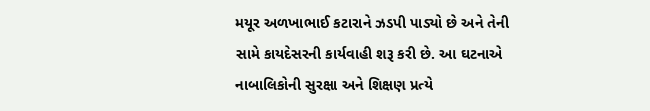મયૂર અળખાભાઈ કટારાને ઝડપી પાડ્યો છે અને તેની સામે કાયદેસરની કાર્યવાહી શરૂ કરી છે. આ ઘટનાએ નાબાલિકોની સુરક્ષા અને શિક્ષણ પ્રત્યે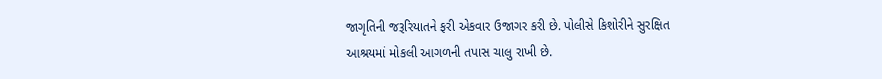જાગૃતિની જરૂરિયાતને ફરી એકવાર ઉજાગર કરી છે. પોલીસે કિશોરીને સુરક્ષિત આશ્રયમાં મોકલી આગળની તપાસ ચાલુ રાખી છે.